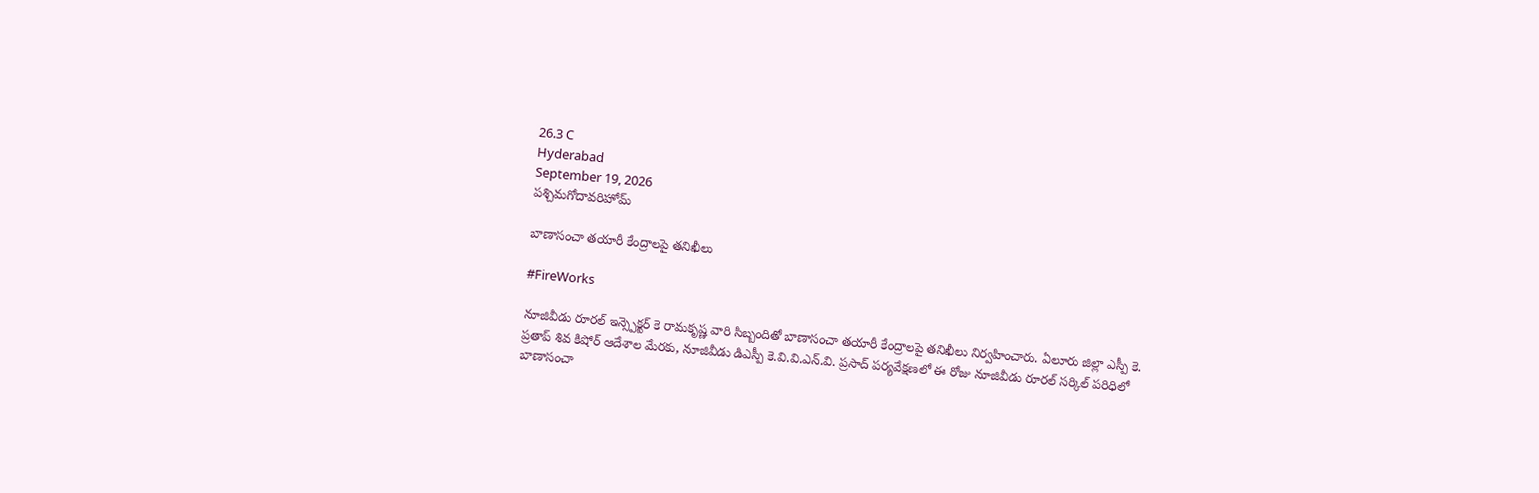26.3 C
Hyderabad
September 19, 2026
పశ్చిమగోదావరిహోమ్

బాణాసంచా తయారీ కేంద్రాలపై తనిఖీలు

#FireWorks

నూజివీడు రూరల్ ఇన్స్పెక్టర్ కె రామకృష్ణ వారి సిబ్బందితో బాణాసంచా తయారీ కేంద్రాలపై తనిఖీలు నిర్వహించారు. ఏలూరు జిల్లా ఎస్పీ కె. ప్రతాప్ శివ కిషోర్ ఆదేశాల మేరకు, నూజివీడు డిఎస్పీ కె.వి.వి.ఎన్.వి. ప్రసాద్ పర్యవేక్షణలో ఈ రోజు నూజివీడు రూరల్ సర్కిల్ పరిధిలో బాణాసంచా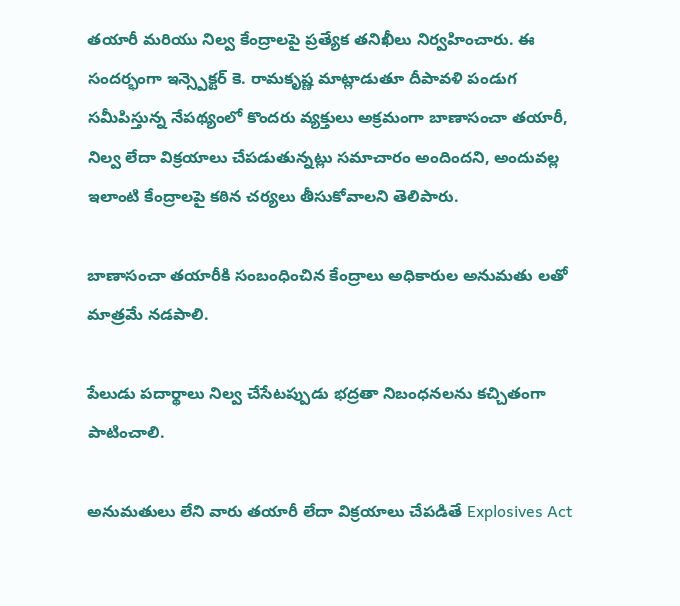తయారీ మరియు నిల్వ కేంద్రాలపై ప్రత్యేక తనిఖీలు నిర్వహించారు. ఈ సందర్భంగా ఇన్స్పెక్టర్ కె. రామకృష్ణ మాట్లాడుతూ దీపావళి పండుగ సమీపిస్తున్న నేపథ్యంలో కొందరు వ్యక్తులు అక్రమంగా బాణాసంచా తయారీ, నిల్వ లేదా విక్రయాలు చేపడుతున్నట్లు సమాచారం అందిందని, అందువల్ల ఇలాంటి కేంద్రాలపై కఠిన చర్యలు తీసుకోవాలని తెలిపారు.

బాణాసంచా తయారీకి సంబంధించిన కేంద్రాలు అధికారుల అనుమతు లతో మాత్రమే నడపాలి.

పేలుడు పదార్థాలు నిల్వ చేసేటప్పుడు భద్రతా నిబంధనలను కచ్చితంగా పాటించాలి.

అనుమతులు లేని వారు తయారీ లేదా విక్రయాలు చేపడితే Explosives Act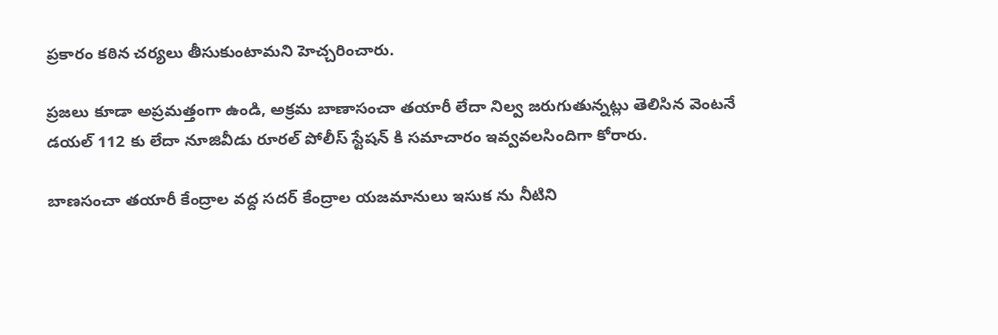ప్రకారం కఠిన చర్యలు తీసుకుంటామని హెచ్చరించారు.

ప్రజలు కూడా అప్రమత్తంగా ఉండి, అక్రమ బాణాసంచా తయారీ లేదా నిల్వ జరుగుతున్నట్లు తెలిసిన వెంటనే డయల్ 112 కు లేదా నూజివీడు రూరల్ పోలీస్ స్టేషన్‌ కి సమాచారం ఇవ్వవలసిందిగా కోరారు.

బాణసంచా తయారీ కేంద్రాల వద్ద సదర్ కేంద్రాల యజమానులు ఇసుక ను నీటిని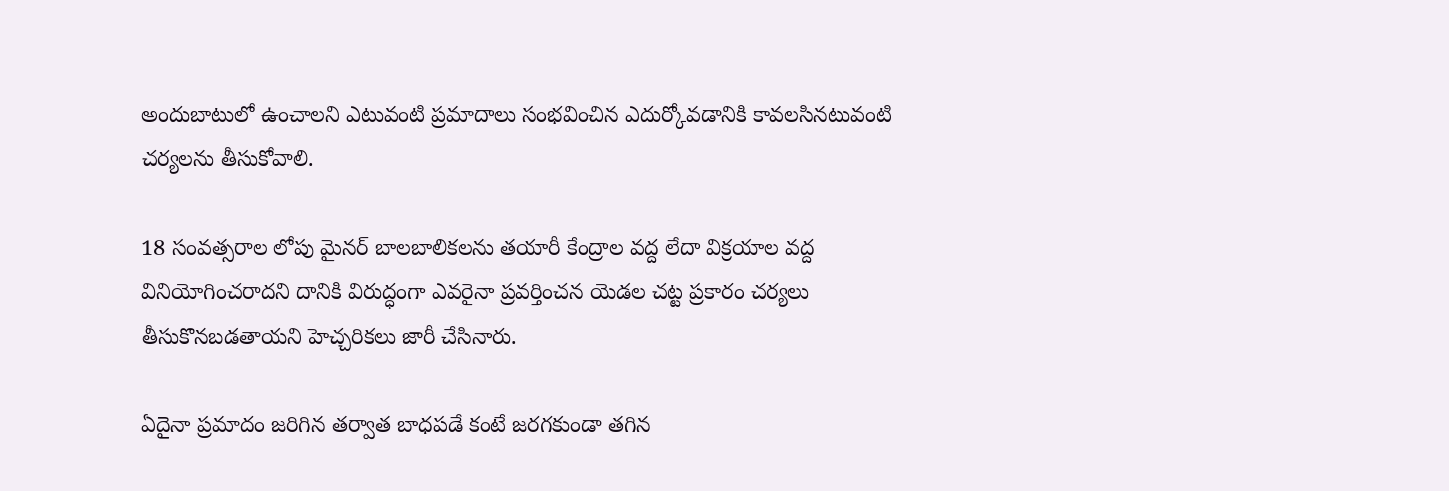అందుబాటులో ఉంచాలని ఎటువంటి ప్రమాదాలు సంభవించిన ఎదుర్కోవడానికి కావలసినటువంటి చర్యలను తీసుకోవాలి.

18 సంవత్సరాల లోపు మైనర్ బాలబాలికలను తయారీ కేంద్రాల వద్ద లేదా విక్రయాల వద్ద వినియోగించరాదని దానికి విరుద్ధంగా ఎవరైనా ప్రవర్తించన యెడల చట్ట ప్రకారం చర్యలు తీసుకొనబడతాయని హెచ్చరికలు జారీ చేసినారు.

ఏదైనా ప్రమాదం జరిగిన తర్వాత బాధపడే కంటే జరగకుండా తగిన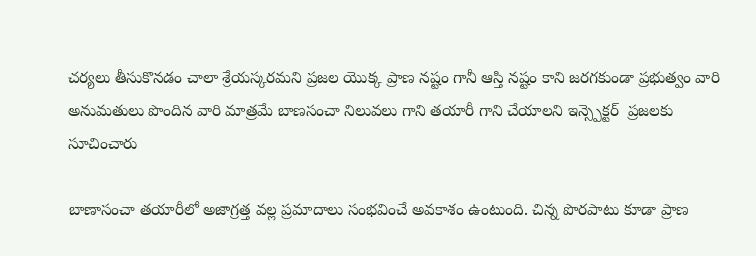చర్యలు తీసుకొనడం చాలా శ్రేయస్కరమని ప్రజల యొక్క ప్రాణ నష్టం గానీ ఆస్తి నష్టం కాని జరగకుండా ప్రభుత్వం వారి అనుమతులు పొందిన వారి మాత్రమే బాణసంచా నిలువలు గాని తయారీ గాని చేయాలని ఇన్స్పెక్టర్  ప్రజలకు సూచించారు

బాణాసంచా తయారీలో అజాగ్రత్త వల్ల ప్రమాదాలు సంభవించే అవకాశం ఉంటుంది. చిన్న పొరపాటు కూడా ప్రాణ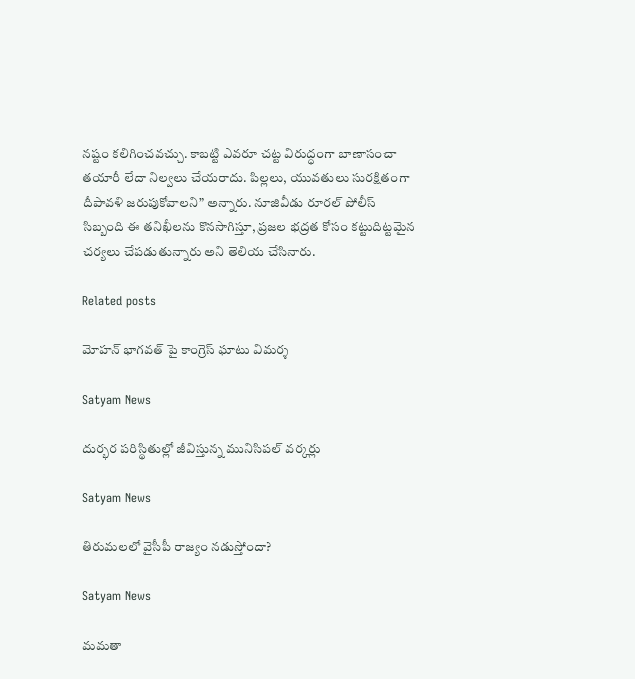నష్టం కలిగించవచ్చు. కాబట్టి ఎవరూ చట్ట విరుద్ధంగా బాణాసంచా తయారీ లేదా నిల్వలు చేయరాదు. పిల్లలు, యువతులు సురక్షితంగా దీపావళి జరుపుకోవాలని” అన్నారు. నూజివీడు రూరల్ పోలీస్ సిబ్బంది ఈ తనిఖీలను కొనసాగిస్తూ, ప్రజల భద్రత కోసం కట్టుదిట్టమైన చర్యలు చేపడుతున్నారు అని తెలియ చేసినారు.

Related posts

మోహన్ భాగవత్ పై కాంగ్రెస్ ఘాటు విమర్శ

Satyam News

దుర్భర పరిస్థితుల్లో జీవిస్తున్న మునిసిపల్ వర్కర్లు

Satyam News

తిరుమలలో వైసీపీ రాజ్యం నడుస్తోందా?

Satyam News

మమతా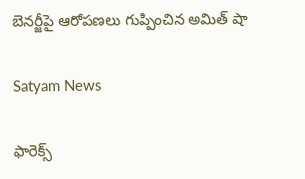బెనర్జీపై ఆరోపణలు గుప్పించిన అమిత్ షా

Satyam News

ఫారెక్స్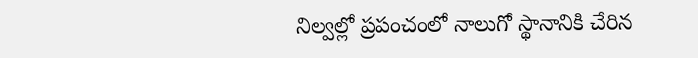నిల్వల్లో ప్రపంచంలో నాలుగో స్థానానికి చేరిన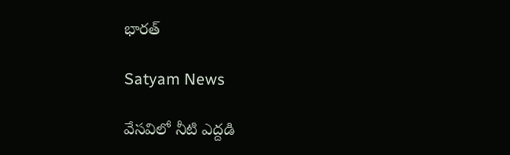భారత్

Satyam News

వేసవిలో నీటి ఎద్దడి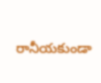రానీయకుండా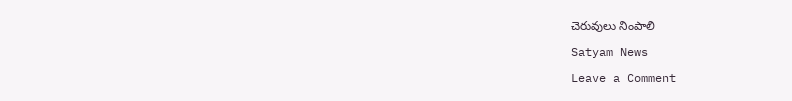చెరువులు నింపాలి

Satyam News

Leave a Comment